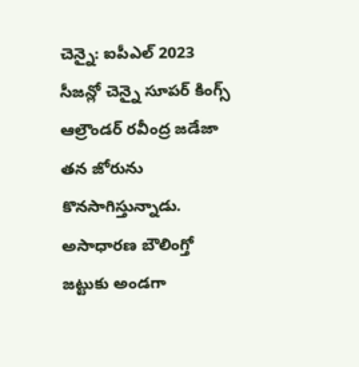చెన్నై: ఐపీఎల్ 2023 సీజన్లో చెన్నై సూపర్ కింగ్స్ ఆల్రౌండర్ రవీంద్ర జడేజా తన జోరును కొనసాగిస్తున్నాడు. అసాధారణ బౌలింగ్తో జట్టుకు అండగా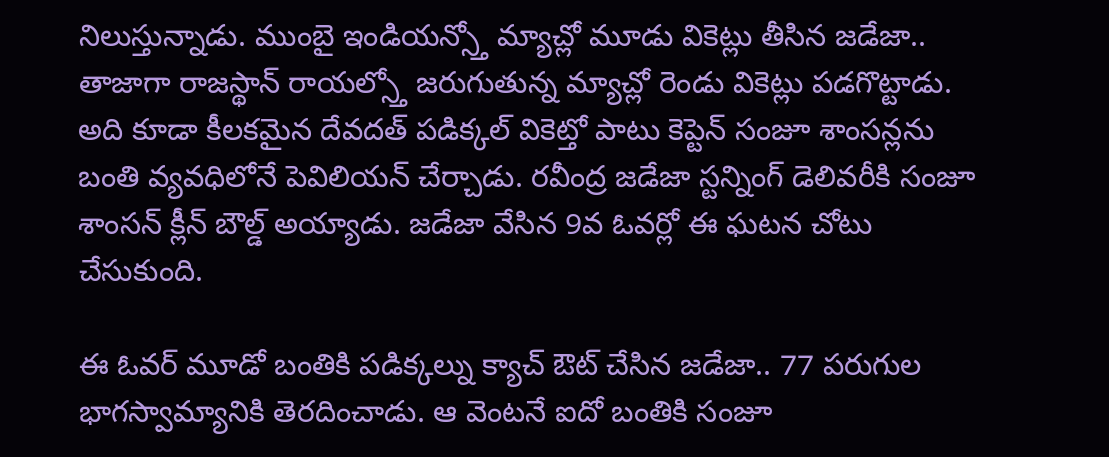నిలుస్తున్నాడు. ముంబై ఇండియన్స్తో మ్యాచ్లో మూడు వికెట్లు తీసిన జడేజా.. తాజాగా రాజస్థాన్ రాయల్స్తో జరుగుతున్న మ్యాచ్లో రెండు వికెట్లు పడగొట్టాడు.
అది కూడా కీలకమైన దేవదత్ పడిక్కల్ వికెట్తో పాటు కెప్టెన్ సంజూ శాంసన్లను బంతి వ్యవధిలోనే పెవిలియన్ చేర్చాడు. రవీంద్ర జడేజా స్టన్నింగ్ డెలివరీకి సంజూ శాంసన్ క్లీన్ బౌల్డ్ అయ్యాడు. జడేజా వేసిన 9వ ఓవర్లో ఈ ఘటన చోటు చేసుకుంది.

ఈ ఓవర్ మూడో బంతికి పడిక్కల్ను క్యాచ్ ఔట్ చేసిన జడేజా.. 77 పరుగుల భాగస్వామ్యానికి తెరదించాడు. ఆ వెంటనే ఐదో బంతికి సంజూ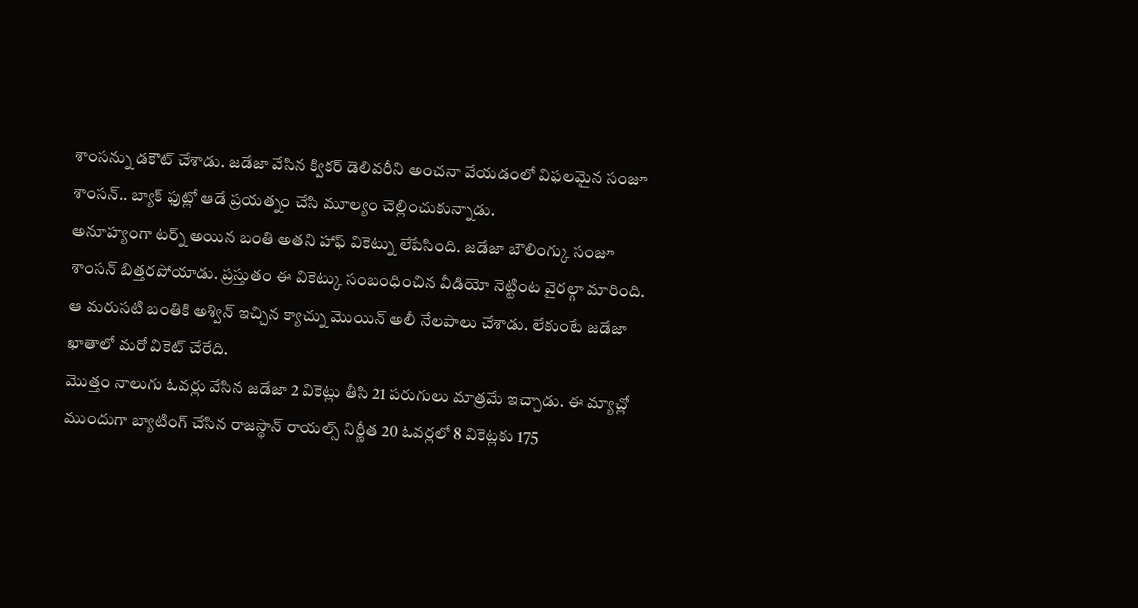శాంసన్ను డకౌట్ చేశాడు. జడేజా వేసిన క్వికర్ డెలివరీని అంచనా వేయడంలో విఫలమైన సంజూ శాంసన్.. బ్యాక్ ఫుట్లో ఆడే ప్రయత్నం చేసి మూల్యం చెల్లించుకున్నాడు.
అనూహ్యంగా టర్న్ అయిన బంతి అతని హాఫ్ వికెట్ను లేపేసింది. జడేజా బౌలింగ్కు సంజూ శాంసన్ బిత్తరపోయాడు. ప్రస్తుతం ఈ వికెట్కు సంబంధించిన వీడియో నెట్టింట వైరల్గా మారింది. ఆ మరుసటి బంతికి అశ్విన్ ఇచ్చిన క్యాచ్ను మొయిన్ అలీ నేలపాలు చేశాడు. లేకుంటే జడేజా ఖాతాలో మరో వికెట్ చేరేది.
మొత్తం నాలుగు ఓవర్లు వేసిన జడేజా 2 వికెట్లు తీసి 21 పరుగులు మాత్రమే ఇచ్చాడు. ఈ మ్యాచ్లో ముందుగా బ్యాటింగ్ చేసిన రాజస్థాన్ రాయల్స్ నిర్ణీత 20 ఓవర్లలో 8 వికెట్లకు 175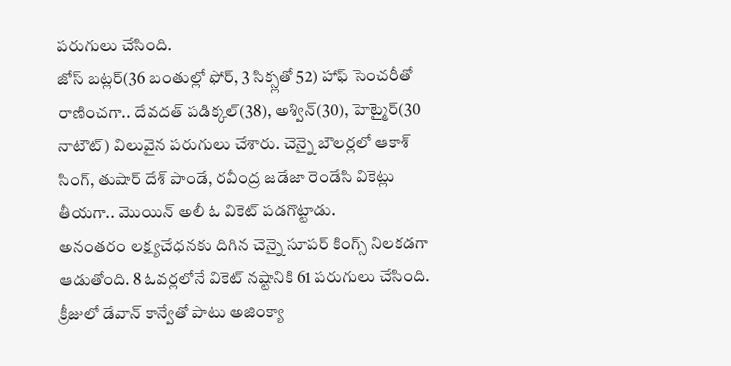పరుగులు చేసింది.
జోస్ బట్లర్(36 బంతుల్లో ఫోర్, 3 సిక్స్లతో 52) హాఫ్ సెంచరీతో రాణించగా.. దేవదత్ పడిక్కల్(38), అశ్విన్(30), హెట్మైర్(30 నాటౌట్) విలువైన పరుగులు చేశారు. చెన్నై బౌలర్లలో ఆకాశ్ సింగ్, తుషార్ దేశ్ పాండే, రవీంద్ర జడేజా రెండేసి వికెట్లు తీయగా.. మొయిన్ అలీ ఓ వికెట్ పడగొట్టాడు.
అనంతరం లక్ష్యచేధనకు దిగిన చెన్నై సూపర్ కింగ్స్ నిలకడగా ఆడుతోంది. 8 ఓవర్లలోనే వికెట్ నష్టానికి 61 పరుగులు చేసింది. క్రీజులో డేవాన్ కాన్వేతో పాటు అజింక్యా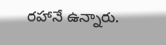రహానే ఉన్నారు.